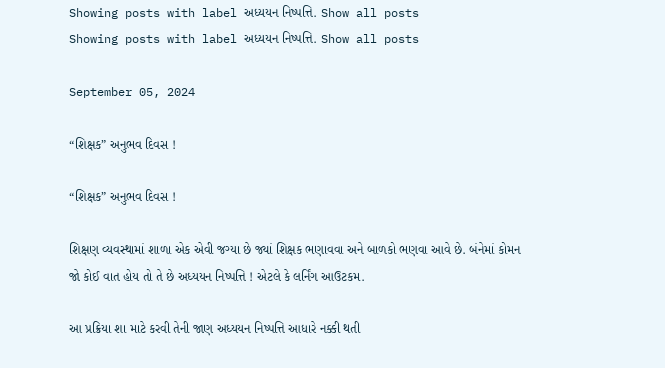Showing posts with label અધ્યયન નિષ્પત્તિ. Show all posts
Showing posts with label અધ્યયન નિષ્પત્તિ. Show all posts

September 05, 2024

“શિક્ષક” અનુભવ દિવસ !

“શિક્ષક” અનુભવ દિવસ !

શિક્ષણ વ્યવસ્થામાં શાળા એક એવી જગ્યા છે જ્યાં શિક્ષક ભણાવવા અને બાળકો ભણવા આવે છે. બંનેમાં કોમન જો કોઈ વાત હોય તો તે છે અધ્યયન નિષ્પત્તિ ! એટલે કે લર્નિંગ આઉટકમ.

આ પ્રક્રિયા શા માટે કરવી તેની જાણ અધ્યયન નિષ્પત્તિ આધારે નક્કી થતી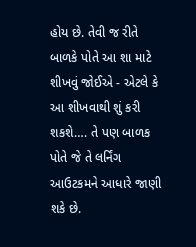હોય છે. તેવી જ રીતે બાળકે પોતે આ શા માટે શીખવું જોઈએ - એટલે કે આ શીખવાથી શું કરી શકશે…. તે પણ બાળક પોતે જે તે લર્નિંગ આઉટકમને આધારે જાણી શકે છે.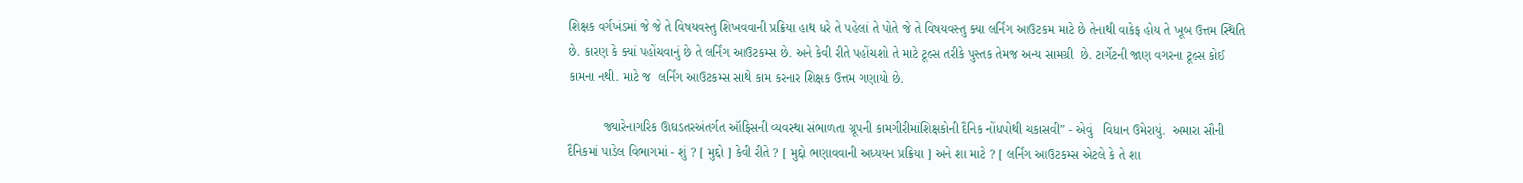શિક્ષક વર્ગખંડમાં જે જે તે વિષયવસ્તુ શિખવવાની પ્રક્રિયા હાથ ધરે તે પહેલાં તે પોતે જે તે વિષયવસ્તુ ક્યા લર્નિંગ આઉટકમ માટે છે તેનાથી વાકેફ હોય તે ખૂબ ઉત્તમ સ્થિતિ છે. કારણ કે ક્યાં પહોંચવાનું છે તે લર્નિંગ આઉટકમ્સ છે. અને કેવી રીતે પહોંચશો તે માટે ટૂલ્સ તરીકે પુસ્તક તેમજ અન્ય સામગ્રી  છે. ટાર્ગેટની જાણ વગરના ટૂલ્સ કોઈ કામના નથી. માટે જ  લર્નિંગ આઉટકમ્સ સાથે કામ કરનાર શિક્ષક ઉત્તમ ગણાયો છે.

          જ્યારેનાગરિક ઊઘડતરઅંતર્ગત ઑફિસની વ્યવસ્થા સંભાળતા ગ્રૂપની કામગીરીમાંશિક્ષકોની દૈનિક નોંધપોથી ચકાસવી” - એવું   વિધાન ઉમેરાયું.  અમારા સૌની દૈનિકમાં પાડેલ વિભાગમાં - શું ? [ મુદ્દો ] કેવી રીતે ? [ મુદ્દો ભણાવવાની અધ્યયન પ્રક્રિયા ] અને શા માટે ? [ લર્નિંગ આઉટકમ્સ એટલે કે તે શા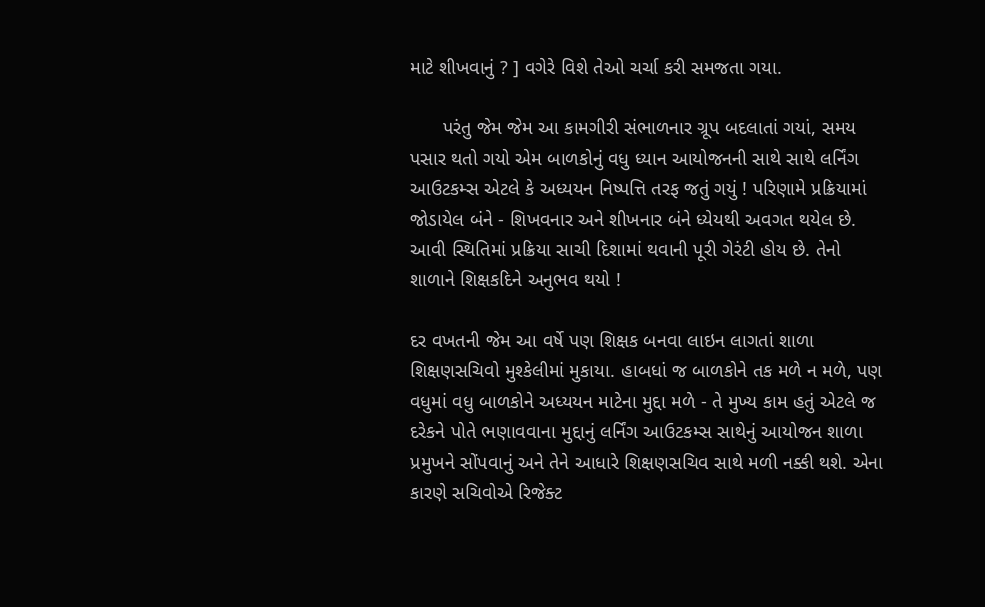માટે શીખવાનું ? ] વગેરે વિશે તેઓ ચર્ચા કરી સમજતા ગયા.

      પરંતુ જેમ જેમ આ કામગીરી સંભાળનાર ગ્રૂપ બદલાતાં ગયાં, સમય પસાર થતો ગયો એમ બાળકોનું વધુ ધ્યાન આયોજનની સાથે સાથે લર્નિંગ આઉટકમ્સ એટલે કે અધ્યયન નિષ્પત્તિ તરફ જતું ગયું ! પરિણામે પ્રક્રિયામાં જોડાયેલ બંને - શિખવનાર અને શીખનાર બંને ધ્યેયથી અવગત થયેલ છે. આવી સ્થિતિમાં પ્રક્રિયા સાચી દિશામાં થવાની પૂરી ગેરંટી હોય છે. તેનો શાળાને શિક્ષકદિને અનુભવ થયો !

દર વખતની જેમ આ વર્ષે પણ શિક્ષક બનવા લાઇન લાગતાં શાળા શિક્ષણસચિવો મુશ્કેલીમાં મુકાયા. હાબધાં જ બાળકોને તક મળે ન મળે, પણ વધુમાં વધુ બાળકોને અધ્યયન માટેના મુદ્દા મળે - તે મુખ્ય કામ હતું એટલે જ દરેકને પોતે ભણાવવાના મુદ્દાનું લર્નિંગ આઉટકમ્સ સાથેનું આયોજન શાળા પ્રમુખને સોંપવાનું અને તેને આધારે શિક્ષણસચિવ સાથે મળી નક્કી થશે. એના કારણે સચિવોએ રિજેક્ટ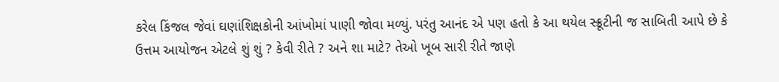કરેલ કિંજલ જેવાં ઘણાંશિક્ષકોની આંખોમાં પાણી જોવા મળ્યું. પરંતુ આનંદ એ પણ હતો કે આ થયેલ સ્ક્રૂટીની જ સાબિતી આપે છે કે ઉત્તમ આયોજન એટલે શું શું ? કેવી રીતે ? અને શા માટે? તેઓ ખૂબ સારી રીતે જાણે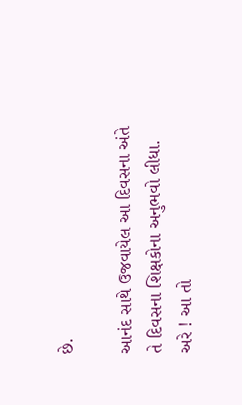છે.

આનંદ સાથે ઉજવાયેલ આ દિવસના અંતે તે દિવસના શિક્ષકોના અનુભવો લીધા. અરે ! આ તો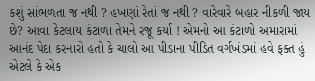કશું સાંભળતા જ નથી ? હખણાં રેતાં જ નથી ? વારેવારે બહાર નીકળી જાય છે? આવા કેટલાય કંટાળા તેમને રજૂ કર્યા ! એમનો આ કંટાળો અમારામાં આનંદ પેદા કરનારો હતો કે ચાલો આ પીડાના પીડિત વર્ગખંડમાં હવે ફક્ત હું એટલે કે એક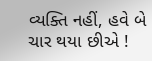વ્યક્તિ નહીં, હવે બે ચાર થયા છીએ !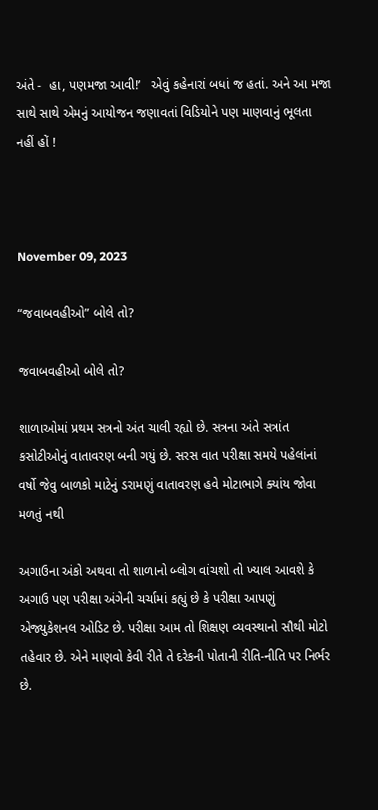અંતે -  હા, પણમજા આવી!’   એવું કહેનારાં બધાં જ હતાં. અને આ મજા સાથે સાથે એમનું આયોજન જણાવતાં વિડિયોને પણ માણવાનું ભૂલતા નહીં હોં !



November 09, 2023

“જવાબવહીઓ” બોલે તો?

જવાબવહીઓ બોલે તો?

શાળાઓમાં પ્રથમ સત્રનો અંત ચાલી રહ્યો છે. સત્રના અંતે સત્રાંત કસોટીઓનું વાતાવરણ બની ગયું છે. સરસ વાત પરીક્ષા સમયે પહેલાંનાં વર્ષો જેવુ બાળકો માટેનું ડરામણું વાતાવરણ હવે મોટાભાગે ક્યાંય જોવા મળતું નથી

અગાઉના અંકો અથવા તો શાળાનો બ્લોગ વાંચશો તો ખ્યાલ આવશે કે અગાઉ પણ પરીક્ષા અંગેની ચર્ચામાં કહ્યું છે કે પરીક્ષા આપણું એજ્યુકેશનલ ઓડિટ છે. પરીક્ષા આમ તો શિક્ષણ વ્યવસ્થાનો સૌથી મોટો તહેવાર છે. એને માણવો કેવી રીતે તે દરેકની પોતાની રીતિ-નીતિ પર નિર્ભર છે.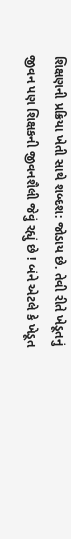શિક્ષણની પ્રક્રિયા ખેતી સાથે શબ્દશ: જોડાય છે. તેવી રીતે ખેડૂતનું  જીવન પણ શિક્ષકની જીવનશૈલી જેવું રહ્યું છે ! બંને એટલે કે ખેડૂત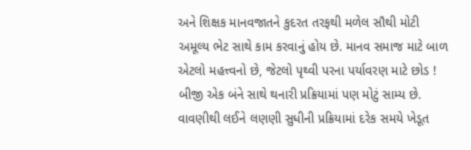અને શિક્ષક માનવજાતને કુદરત તરફથી મળેલ સૌથી મોટી અમૂલ્ય ભેટ સાથે કામ કરવાનું હોય છે. માનવ સમાજ માટે બાળ એટલો મહત્ત્વનો છે, જેટલો પૃથ્વી પરના પર્યાવરણ માટે છોડ ! બીજી એક બંને સાથે થનારી પ્રક્રિયામાં પણ મોટું સામ્ય છે. વાવણીથી લઈને લણણી સુધીની પ્રક્રિયામાં દરેક સમયે ખેડૂત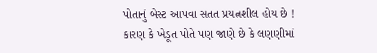પોતાનું બેસ્ટ આપવા સતત પ્રયત્નશીલ હોય છે ! કારણ કે ખેડૂત પોતે પણ જાણે છે કે લણણીમાં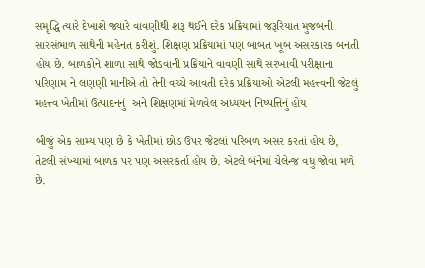સમૃદ્ધિ ત્યારે દેખાશે જ્યારે વાવણીથી શરૂ થઈને દરેક પ્રક્રિયામાં જરૂરિયાત મુજબની સારસંભાળ સાથેની મહેનત કરીશું. શિક્ષણ પ્રક્રિયામાં પણ બાબત ખૂબ અસરકારક બનતી હોય છે. બાળકોને શાળા સાથે જોડવાની પ્રક્રિયાને વાવણી સાથે સરખાવી પરીક્ષાના પરિણામ ને લણણી માનીએ તો તેની વચ્ચે આવતી દરેક પ્રક્રિયાઓ એટલી મહત્ત્વની જેટલું મહત્ત્વ ખેતીમાં ઉત્પાદનનું  અને શિક્ષણમાં મેળવેલ અધ્યયન નિષ્પત્તિનું હોય

બીજું એક સામ્ય પણ છે કે ખેતીમાં છોડ ઉપર જેટલાં પરિબળ અસર કરતાં હોય છે, તેટલી સંખ્યામાં બાળક પર પણ અસરકર્તા હોય છે. એટલે બંનેમાં ચેલેન્જ વધુ જોવા મળે છે.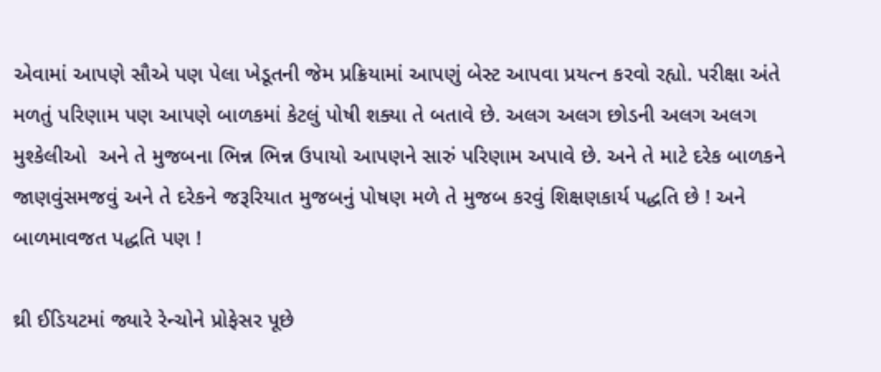એવામાં આપણે સૌએ પણ પેલા ખેડૂતની જેમ પ્રક્રિયામાં આપણું બેસ્ટ આપવા પ્રયત્ન કરવો રહ્યો. પરીક્ષા અંતે મળતું પરિણામ પણ આપણે બાળકમાં કેટલું પોષી શક્યા તે બતાવે છે. અલગ અલગ છોડની અલગ અલગ મુશ્કેલીઓ  અને તે મુજબના ભિન્ન ભિન્ન ઉપાયો આપણને સારું પરિણામ અપાવે છે. અને તે માટે દરેક બાળકને જાણવુંસમજવું અને તે દરેકને જરૂરિયાત મુજબનું પોષણ મળે તે મુજબ કરવું શિક્ષણકાર્ય પદ્ધતિ છે ! અને બાળમાવજત પદ્ધતિ પણ !

થ્રી ઈડિયટમાં જ્યારે રેન્ચોને પ્રોફેસર પૂછે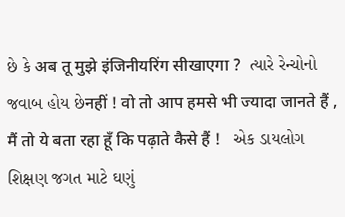છે કે अब तू मुझे इंजिनीयरिंग सीखाएगा ?  ત્યારે રેન્ચોનો જવાબ હોય છેनहीं ! वो तो आप हमसे भी ज्यादा जानते हैं , मैं तो ये बता रहा हूँ कि पढ़ाते कैसे हैं !   એક ડાયલોગ શિક્ષણ જગત માટે ઘણું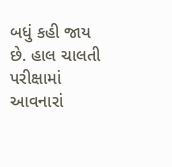બધું કહી જાય છે. હાલ ચાલતી પરીક્ષામાં આવનારાં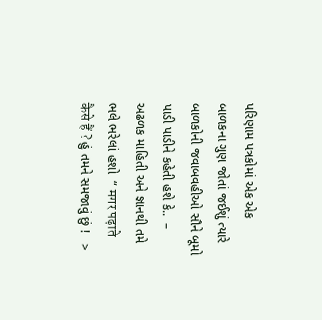પરિણામ પત્રકોમાં એક એક બાળકના ગુણ જોતાં જઈશું ત્યારે બાળકોની જવાબવહીઓ સૌને બૂમો પાડી પાડીને કહેતી હશે કે..  – અઢળક માહિતી અને જ્ઞાનથી તમે ભલે ભરેલાં હશો  “ मगर पढ़ाते कैसे हैं ? હું તમને સમજાવું છું !   >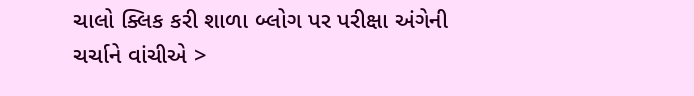ચાલો ક્લિક કરી શાળા બ્લોગ પર પરીક્ષા અંગેની ચર્ચાને વાંચીએ >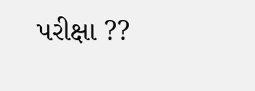પરીક્ષા ??